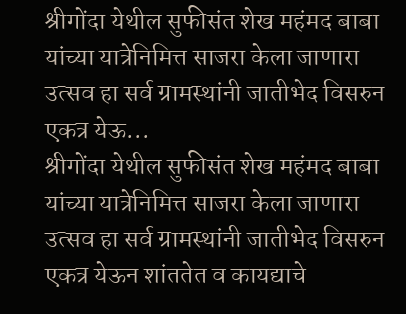श्रीगोंदा येथील सुफीसंत शेख महंमद बाबा यांच्या यात्रेनिमित्त साजरा केला जाणारा उत्सव हा सर्व ग्रामस्थांनी जातीभेद विसरुन एकत्र येऊ...
श्रीगोंदा येथील सुफीसंत शेख महंमद बाबा यांच्या यात्रेनिमित्त साजरा केला जाणारा उत्सव हा सर्व ग्रामस्थांनी जातीभेद विसरुन एकत्र येऊन शांततेत व कायद्याचे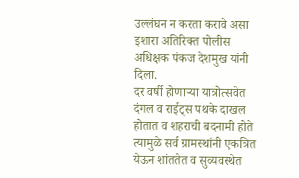उल्लंघन न करता करावे असा इशारा अतिरिक्त पोलीस अधिक्षक पंकज देशमुख यांनी दिला.
दर वर्षी होणाऱ्या यात्रोत्सवेत दंगल व राईट्स पथके दाखल होतात व शहराची बदनामी होते त्यामुळे सर्व ग्रामस्थांनी एकत्रित येऊन शांततेत व सुव्यवस्थेत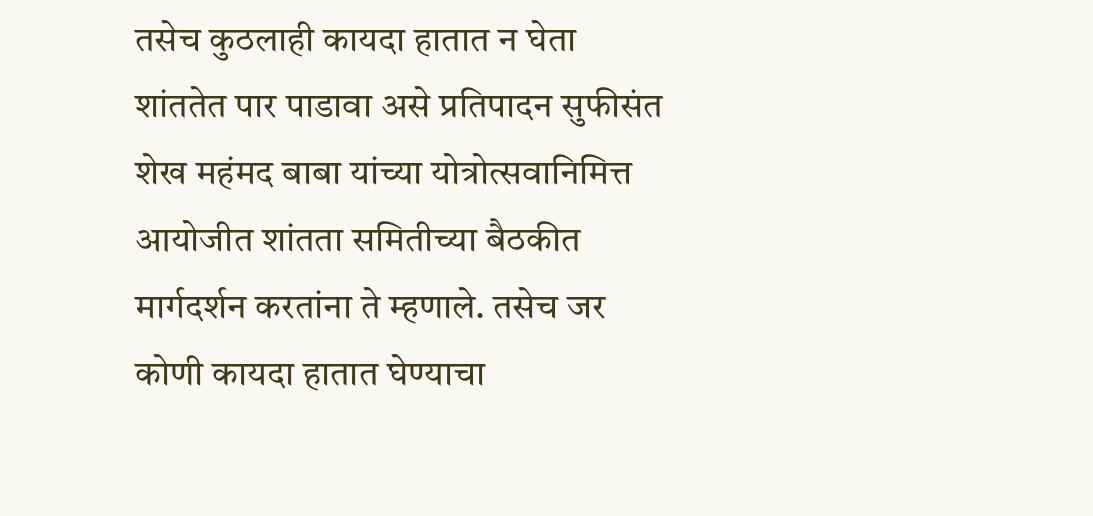तसेच कुठलाही कायदा हातात न घेता शांततेत पार पाडावा असे प्रतिपादन सुफीसंत शेख महंमद बाबा यांच्या योत्रोत्सवानिमित्त आयोजीत शांतता समितीच्या बैठकीत मार्गदर्शन करतांना ते म्हणाले. तसेच जर कोणी कायदा हातात घेण्याचा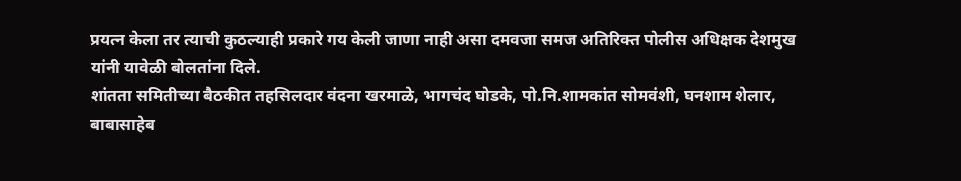प्रयत्न केला तर त्याची कुठल्याही प्रकारे गय केली जाणा नाही असा दमवजा समज अतिरिक्त पोलीस अधिक्षक देशमुख यांनी यावेळी बोलतांना दिले.
शांतता समितीच्या बैठकीत तहसिलदार वंदना खरमाळे, भागचंद घोडके, पो.नि.शामकांत सोमवंशी, घनशाम शेलार, बाबासाहेब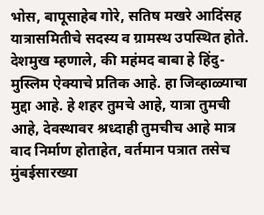भोस, बापूसाहेब गोरे, सतिष मखरे आदिंसह यात्रासमितीचे सदस्य व ग्रामस्थ उपस्थित होते. देशमुख म्हणाले, की महंमद बाबा हे हिंदु-मुस्लिम ऐक्याचे प्रतिक आहे. हा जिव्हाळ्याचा मुद्दा आहे. हे शहर तुमचे आहे, यात्रा तुमची आहे, देवस्थावर श्रध्दाही तुमचीच आहे मात्र वाद निर्माण होताहेत, वर्तमान पत्रात तसेच मुंबईसारख्या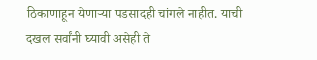ठिकाणाहून येणाऱ्या पडसादही चांगले नाहीत. याची दखल सर्वांनी घ्यावी असेही ते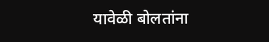यावेळी बोलतांना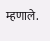म्हणाले.